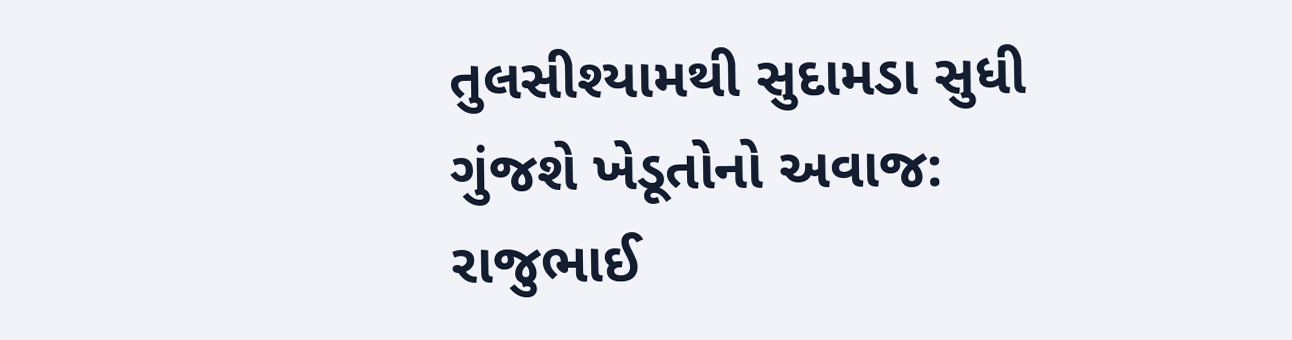તુલસીશ્યામથી સુદામડા સુધી ગુંજશે ખેડૂતોનો અવાજ: રાજુભાઈ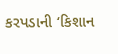કરપડાની ‘કિશાન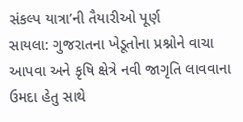સંકલ્પ યાત્રા’ની તૈયારીઓ પૂર્ણ
સાયલા: ગુજરાતના ખેડૂતોના પ્રશ્નોને વાચા આપવા અને કૃષિ ક્ષેત્રે નવી જાગૃતિ લાવવાના ઉમદા હેતુ સાથે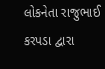લોકનેતા રાજુભાઈ કરપડા દ્વારા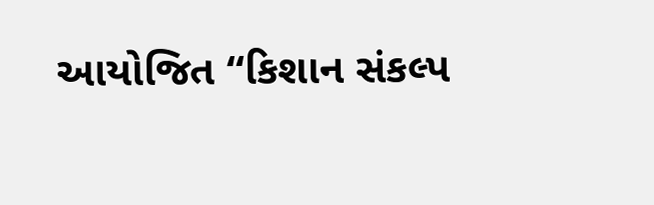આયોજિત “કિશાન સંકલ્પ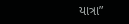યાત્રા”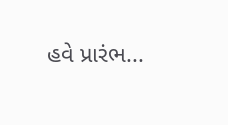હવે પ્રારંભ...